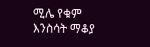ሚሌ የቁም እንስሳት ማቆያ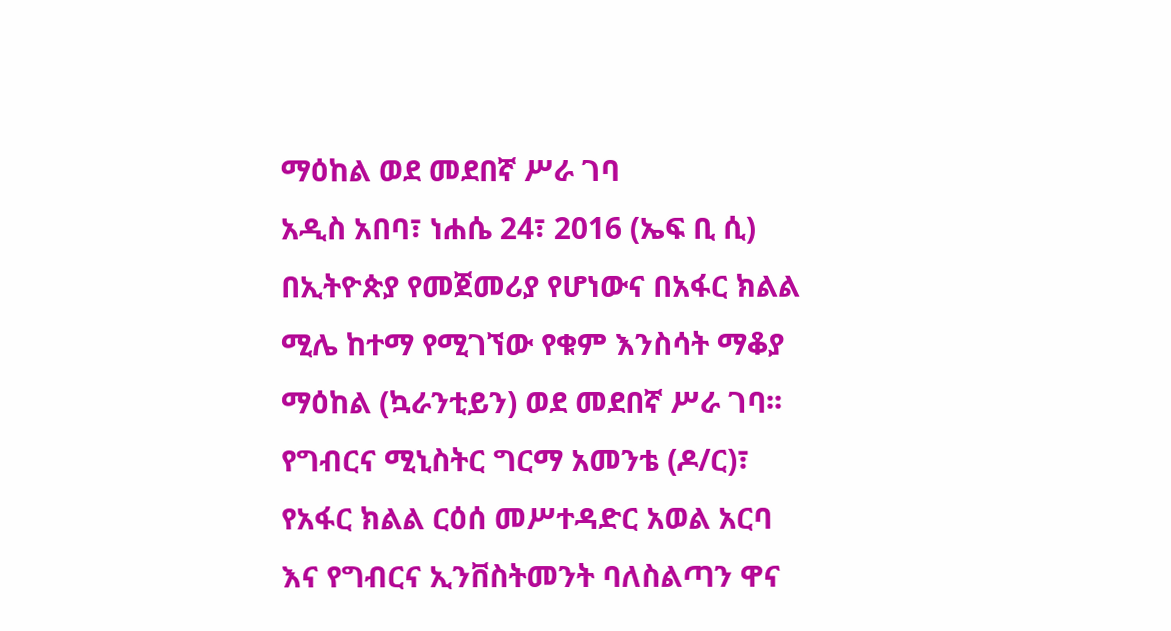ማዕከል ወደ መደበኛ ሥራ ገባ
አዲስ አበባ፣ ነሐሴ 24፣ 2016 (ኤፍ ቢ ሲ) በኢትዮጵያ የመጀመሪያ የሆነውና በአፋር ክልል ሚሌ ከተማ የሚገኘው የቁም እንስሳት ማቆያ ማዕከል (ኳራንቲይን) ወደ መደበኛ ሥራ ገባ፡፡
የግብርና ሚኒስትር ግርማ አመንቴ (ዶ/ር)፣ የአፋር ክልል ርዕሰ መሥተዳድር አወል አርባ እና የግብርና ኢንቨስትመንት ባለስልጣን ዋና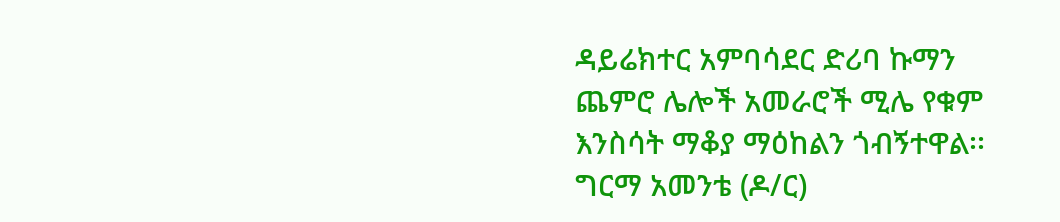ዳይሬክተር አምባሳደር ድሪባ ኩማን ጨምሮ ሌሎች አመራሮች ሚሌ የቁም እንስሳት ማቆያ ማዕከልን ጎብኝተዋል፡፡
ግርማ አመንቴ (ዶ/ር)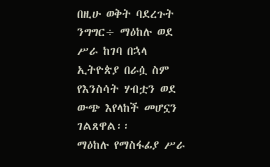በዚሁ ወቅት ባደረጉት ንግግር÷ ማዕከሉ ወደ ሥራ ከገባ በኋላ ኢትዮጵያ በራሷ ስም የእንስሳት ሃብቷን ወደ ውጭ እየላከች መሆኗን ገልጸዋል፡፡
ማዕከሉ የማስፋፊያ ሥራ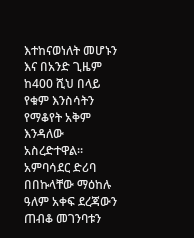እተከናወነለት መሆኑን እና በአንድ ጊዜም ከ400 ሺህ በላይ የቁም እንስሳትን የማቆየት አቅም እንዳለው አስረድተዋል፡፡
አምባሳደር ድሪባ በበኩላቸው ማዕከሉ ዓለም አቀፍ ደረጃውን ጠብቆ መገንባቱን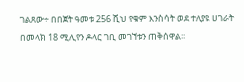ገልጸው÷ በበጀት ዓመቱ 256 ሺህ የቁም እንስሳት ወደ ተለያዩ ሀገራት በመላክ 18 ሚሊየን ዶላር ገቢ መገኘቱን ጠቅሰዋል፡፡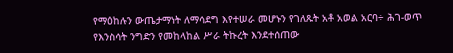የማዕከሉን ውጤታማነት ለማሳደግ እየተሠራ መሆኑን የገለጹት አቶ አወል አርባ÷ ሕገ-ወጥ የእንስሳት ንግድን የመከላከል ሥራ ትኩረት እንደተሰጠው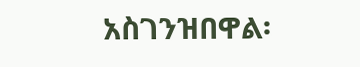አስገንዝበዋል፡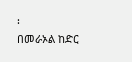፡
በመራኦል ከድር